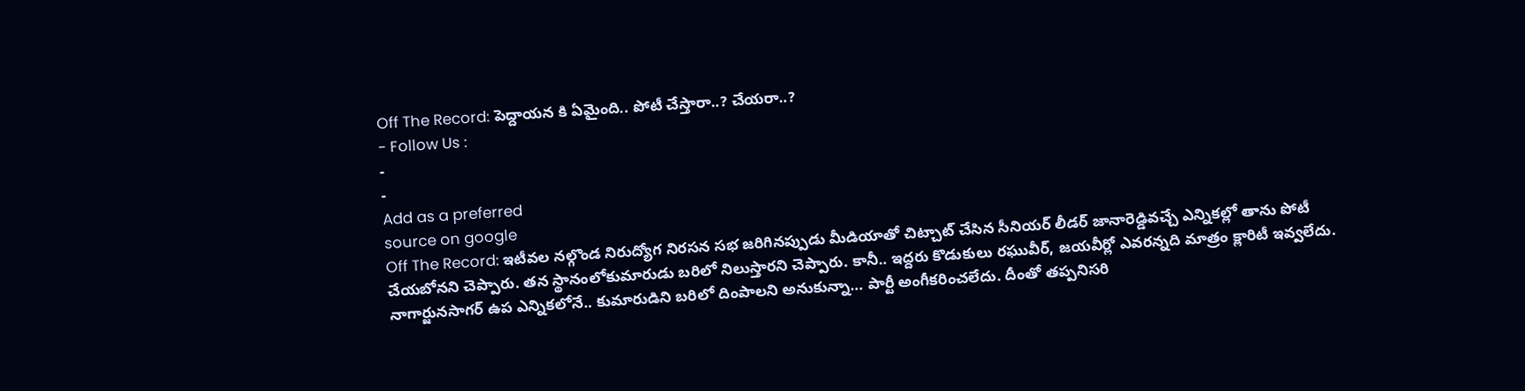Off The Record: పెద్దాయన కి ఏమైంది.. పోటీ చేస్తారా..? చేయరా..?
- Follow Us :
-
-
Add as a preferred
source on google
Off The Record: ఇటీవల నల్గొండ నిరుద్యోగ నిరసన సభ జరిగినప్పుడు మీడియాతో చిట్చాట్ చేసిన సీనియర్ లీడర్ జానారెడ్డివచ్చే ఎన్నికల్లో తాను పోటీ చేయబోనని చెప్పారు. తన స్థానంలోకుమారుడు బరిలో నిలుస్తారని చెప్పారు. కానీ.. ఇద్దరు కొడుకులు రఘువీర్, జయవీర్లో ఎవరన్నది మాత్రం క్లారిటీ ఇవ్వలేదు. నాగార్జునసాగర్ ఉప ఎన్నికలోనే.. కుమారుడిని బరిలో దింపాలని అనుకున్నా… పార్టీ అంగీకరించలేదు. దీంతో తప్పనిసరి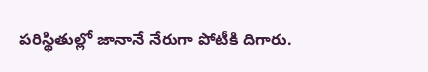పరిస్థితుల్లో జానానే నేరుగా పోటీకి దిగారు.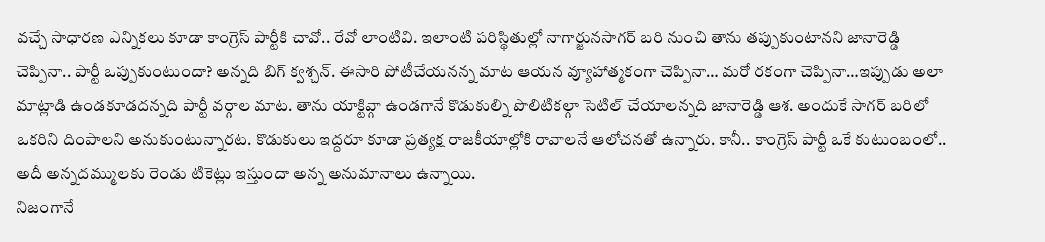వచ్చే సాధారణ ఎన్నికలు కూడా కాంగ్రెస్ పార్టీకి చావో.. రేవో లాంటివి. ఇలాంటి పరిస్థితుల్లో నాగార్జునసాగర్ బరి నుంచి తాను తప్పుకుంటానని జానారెడ్డి చెప్పినా.. పార్టీ ఒప్పుకుంటుందా? అన్నది బిగ్ క్వశ్చన్. ఈసారి పోటీచేయనన్న మాట ఆయన వ్యూహాత్మకంగా చెప్పినా… మరో రకంగా చెప్పినా…ఇప్పుడు అలా మాట్లాడి ఉండకూడదన్నది పార్టీ వర్గాల మాట. తాను యాక్టివ్గా ఉండగానే కొడుకుల్ని పొలిటికల్గా సెటిల్ చేయాలన్నది జానారెడ్డి ఆశ. అందుకే సాగర్ బరిలో ఒకరిని దింపాలని అనుకుంటున్నారట. కొడుకులు ఇద్దరూ కూడా ప్రత్యక్ష రాజకీయాల్లోకి రావాలనే ఆలోచనతో ఉన్నారు. కానీ.. కాంగ్రెస్ పార్టీ ఒకే కుటుంబంలో.. అదీ అన్నదమ్ములకు రెండు టికెట్లు ఇస్తుందా అన్న అనుమానాలు ఉన్నాయి.
నిజంగానే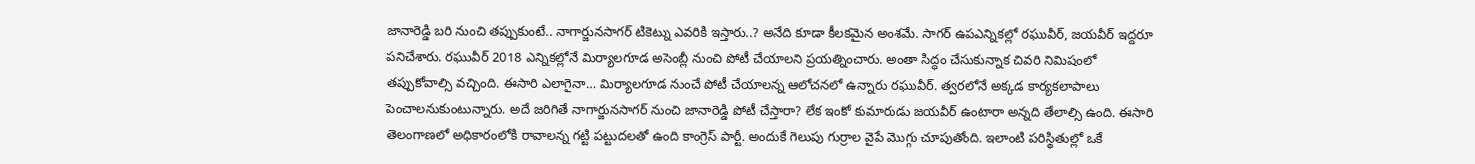జానారెడ్డి బరి నుంచి తప్పుకుంటే.. నాగార్జునసాగర్ టికెట్ను ఎవరికి ఇస్తారు..? అనేది కూడా కీలకమైన అంశమే. సాగర్ ఉపఎన్నికల్లో రఘువీర్, జయవీర్ ఇద్దరూ పనిచేశారు. రఘువీర్ 2018 ఎన్నికల్లోనే మిర్యాలగూడ అసెంబ్లీ నుంచి పోటీ చేయాలని ప్రయత్నించారు. అంతా సిద్ధం చేసుకున్నాక చివరి నిమిషంలో తప్పుకోవాల్సి వచ్చింది. ఈసారి ఎలాగైనా… మిర్యాలగూడ నుంచే పోటీ చేయాలన్న ఆలోచనలో ఉన్నారు రఘువీర్. త్వరలోనే అక్కడ కార్యకలాపాలు పెంచాలనుకుంటున్నారు. అదే జరిగితే నాగార్జునసాగర్ నుంచి జానారెడ్డి పోటీ చేస్తారా? లేక ఇంకో కుమారుడు జయవీర్ ఉంటారా అన్నది తేలాల్సి ఉంది. ఈసారి తెలంగాణలో అధికారంలోకి రావాలన్న గట్టి పట్టుదలతో ఉంది కాంగ్రెస్ పార్టీ. అందుకే గెలుపు గుర్రాల వైపే మొగ్గు చూపుతోంది. ఇలాంటి పరిస్థితుల్లో ఒకే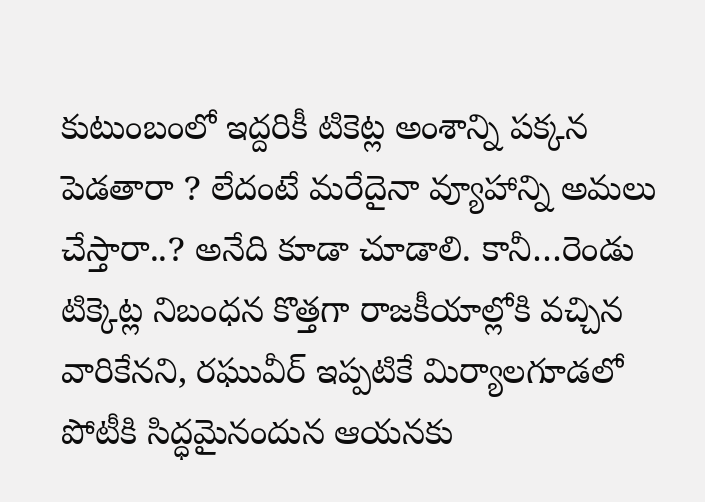కుటుంబంలో ఇద్దరికీ టికెట్ల అంశాన్ని పక్కన పెడతారా ? లేదంటే మరేదైనా వ్యూహాన్ని అమలు చేస్తారా..? అనేది కూడా చూడాలి. కానీ…రెండు టిక్కెట్ల నిబంధన కొత్తగా రాజకీయాల్లోకి వచ్చిన వారికేనని, రఘువీర్ ఇప్పటికే మిర్యాలగూడలో పోటీకి సిద్ధమైనందున ఆయనకు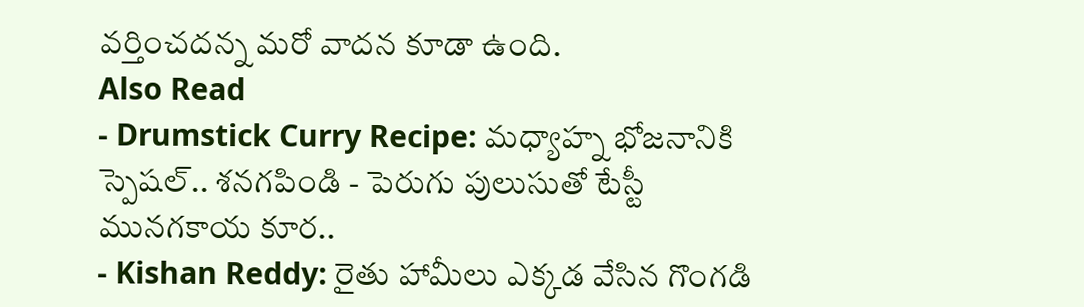వర్తించదన్న మరో వాదన కూడా ఉంది.
Also Read
- Drumstick Curry Recipe: మధ్యాహ్న భోజనానికి స్పెషల్.. శనగపిండి - పెరుగు పులుసుతో టేస్టీ మునగకాయ కూర..
- Kishan Reddy: రైతు హామీలు ఎక్కడ వేసిన గొంగడి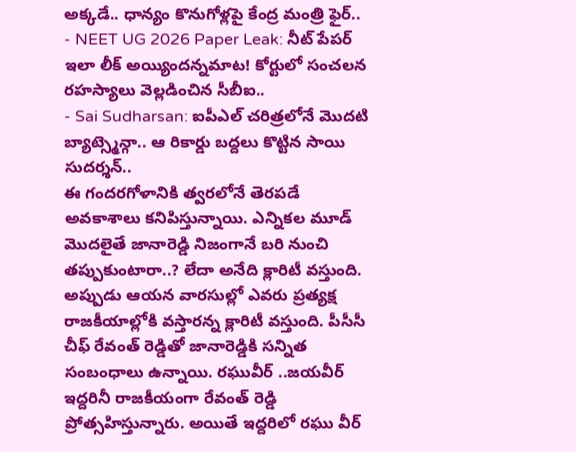అక్కడే.. ధాన్యం కొనుగోళ్లపై కేంద్ర మంత్రి ఫైర్..
- NEET UG 2026 Paper Leak: నీట్ పేపర్ ఇలా లీక్ అయ్యిందన్నమాట! కోర్టులో సంచలన రహస్యాలు వెల్లడించిన సీబీఐ..
- Sai Sudharsan: ఐపీఎల్ చరిత్రలోనే మొదటి బ్యాట్స్మెన్గా.. ఆ రికార్డు బద్దలు కొట్టిన సాయి సుదర్శన్..
ఈ గందరగోళానికి త్వరలోనే తెరపడే అవకాశాలు కనిపిస్తున్నాయి. ఎన్నికల మూడ్ మొదలైతే జానారెడ్డి నిజంగానే బరి నుంచి తప్పుకుంటారా..? లేదా అనేది క్లారిటీ వస్తుంది. అప్పుడు ఆయన వారసుల్లో ఎవరు ప్రత్యక్ష రాజకీయాల్లోకి వస్తారన్న క్లారిటీ వస్తుంది. పీసీసీ చీఫ్ రేవంత్ రెడ్డితో జానారెడ్డికి సన్నిత సంబంధాలు ఉన్నాయి. రఘువీర్ ..జయవీర్ ఇద్దరినీ రాజకీయంగా రేవంత్ రెడ్డి ప్రోత్సహిస్తున్నారు. అయితే ఇద్దరిలో రఘు వీర్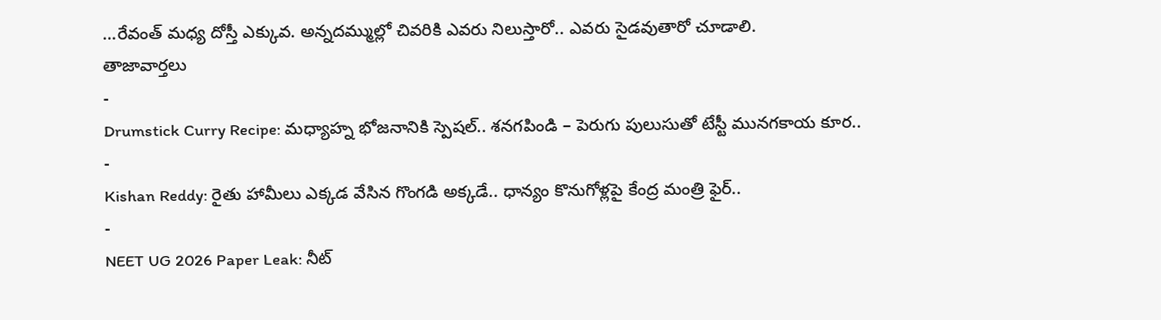…రేవంత్ మధ్య దోస్తీ ఎక్కువ. అన్నదమ్ముల్లో చివరికి ఎవరు నిలుస్తారో.. ఎవరు సైడవుతారో చూడాలి.
తాజావార్తలు
-
Drumstick Curry Recipe: మధ్యాహ్న భోజనానికి స్పెషల్.. శనగపిండి – పెరుగు పులుసుతో టేస్టీ మునగకాయ కూర..
-
Kishan Reddy: రైతు హామీలు ఎక్కడ వేసిన గొంగడి అక్కడే.. ధాన్యం కొనుగోళ్లపై కేంద్ర మంత్రి ఫైర్..
-
NEET UG 2026 Paper Leak: నీట్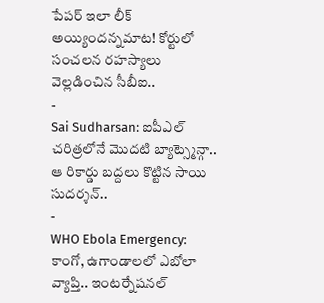పేపర్ ఇలా లీక్ అయ్యిందన్నమాట! కోర్టులో సంచలన రహస్యాలు వెల్లడించిన సీబీఐ..
-
Sai Sudharsan: ఐపీఎల్ చరిత్రలోనే మొదటి బ్యాట్స్మెన్గా.. ఆ రికార్డు బద్దలు కొట్టిన సాయి సుదర్శన్..
-
WHO Ebola Emergency: కాంగో, ఉగాండాలలో ఎబోలా వ్యాప్తి.. ఇంటర్నేషనల్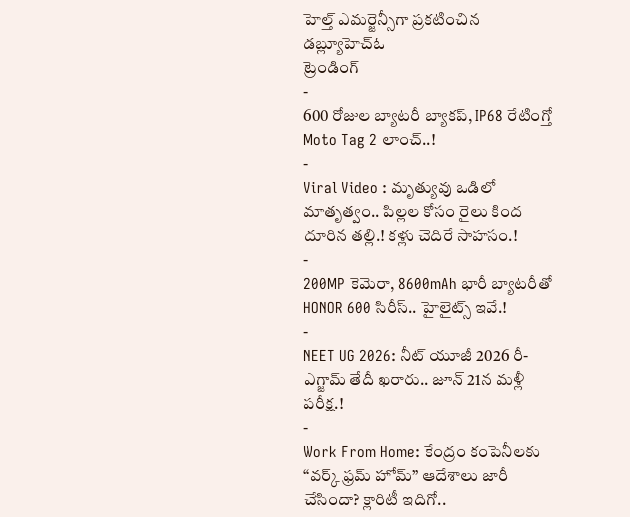హెల్త్ ఎమర్జెన్సీగా ప్రకటించిన డబ్ల్యూహెచ్ఓ
ట్రెండింగ్
-
600 రోజుల బ్యాటరీ బ్యాకప్, IP68 రేటింగ్తో Moto Tag 2 లాంచ్..!
-
Viral Video : మృత్యువు ఒడిలో మాతృత్వం.. పిల్లల కోసం రైలు కింద దూరిన తల్లి.! కళ్లు చెదిరే సాహసం.!
-
200MP కెమెరా, 8600mAh భారీ బ్యాటరీతో HONOR 600 సిరీస్.. హైలైట్స్ ఇవే.!
-
NEET UG 2026: నీట్ యూజీ 2026 రీ-ఎగ్జామ్ తేదీ ఖరారు.. జూన్ 21న మళ్లీ పరీక్ష.!
-
Work From Home: కేంద్రం కంపెనీలకు “వర్క్ ఫ్రమ్ హోమ్” ఆదేశాలు జారీ చేసిందా? క్లారిటీ ఇదిగో..